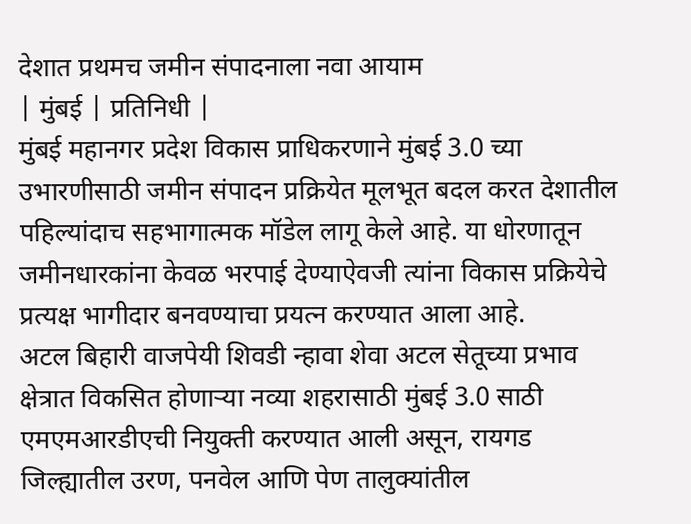देशात प्रथमच जमीन संपादनाला नवा आयाम
| मुंबई | प्रतिनिधी |
मुंबई महानगर प्रदेश विकास प्राधिकरणाने मुंबई 3.0 च्या उभारणीसाठी जमीन संपादन प्रक्रियेत मूलभूत बदल करत देशातील पहिल्यांदाच सहभागात्मक मॉडेल लागू केले आहे. या धोरणातून जमीनधारकांना केवळ भरपाई देण्याऐवजी त्यांना विकास प्रक्रियेचे प्रत्यक्ष भागीदार बनवण्याचा प्रयत्न करण्यात आला आहे.
अटल बिहारी वाजपेयी शिवडी न्हावा शेवा अटल सेतूच्या प्रभाव क्षेत्रात विकसित होणाऱ्या नव्या शहरासाठी मुंबई 3.0 साठी एमएमआरडीएची नियुक्ती करण्यात आली असून, रायगड जिल्ह्यातील उरण, पनवेल आणि पेण तालुक्यांतील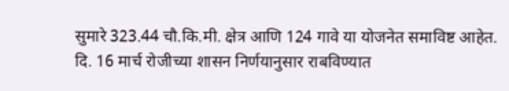सुमारे 323.44 चौ.कि.मी. क्षेत्र आणि 124 गावे या योजनेत समाविष्ट आहेत. दि. 16 मार्च रोजीच्या शासन निर्णयानुसार राबविण्यात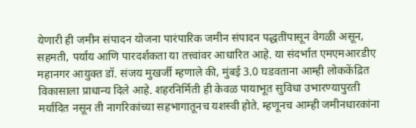येणारी ही जमीन संपादन योजना पारंपारिक जमीन संपादन पद्धतींपासून वेगळी असून, सहमती, पर्याय आणि पारदर्शकता या तत्त्वांवर आधारित आहे. या संदर्भात एमएमआरडीए महानगर आयुक्त डॉ. संजय मुखर्जी म्हणाले की, मुंबई 3.0 घडवताना आम्ही लोककेंद्रित विकासाला प्राधान्य दिले आहे. शहरनिर्मिती ही केवळ पायाभूत सुविधा उभारण्यापुरती मर्यादित नसून ती नागरिकांच्या सहभागातूनच यशस्वी होते. म्हणूनच आम्ही जमीनधारकांना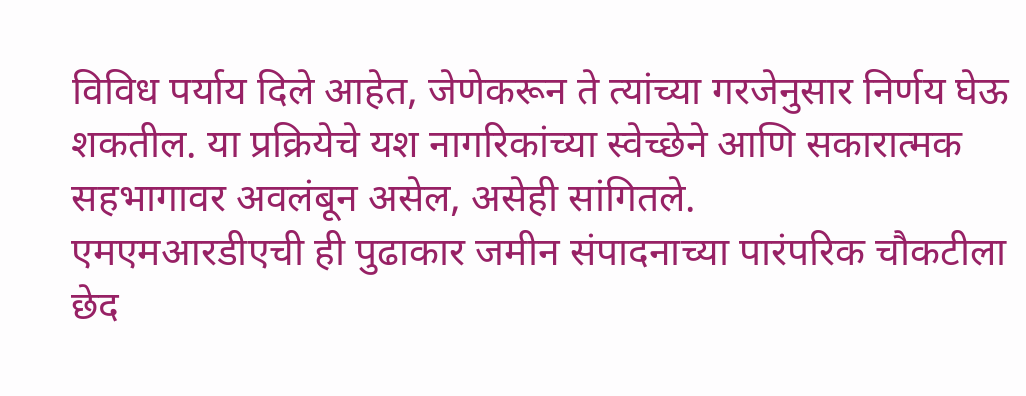विविध पर्याय दिले आहेत, जेणेकरून ते त्यांच्या गरजेनुसार निर्णय घेऊ शकतील. या प्रक्रियेचे यश नागरिकांच्या स्वेच्छेने आणि सकारात्मक सहभागावर अवलंबून असेल, असेही सांगितले.
एमएमआरडीएची ही पुढाकार जमीन संपादनाच्या पारंपरिक चौकटीला छेद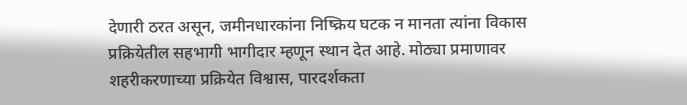देणारी ठरत असून, जमीनधारकांना निष्क्रिय घटक न मानता त्यांना विकास प्रक्रियेतील सहभागी भागीदार म्हणून स्थान देत आहे. मोठ्या प्रमाणावर शहरीकरणाच्या प्रक्रियेत विश्वास, पारदर्शकता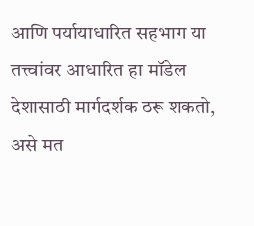आणि पर्यायाधारित सहभाग या तत्त्वांवर आधारित हा मॉडेल देशासाठी मार्गदर्शक ठरू शकतो, असे मत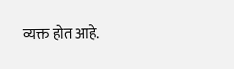व्यक्त होत आहे.